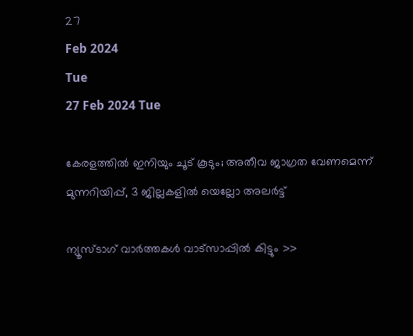27
Feb 2024
Tue
27 Feb 2024 Tue

കേരളത്തില്‍ ഇനിയും ചൂട് കൂടും; അതീവ ജാഗ്രത വേണമെന്ന് മുന്നറിയിപ്പ്, 3 ജില്ലകളില്‍ യെല്ലോ അലര്‍ട്ട്

ന്യൂസ്ടാഗ് വാര്‍ത്തകള്‍ വാട്‌സാപ്പില്‍ കിട്ടും >>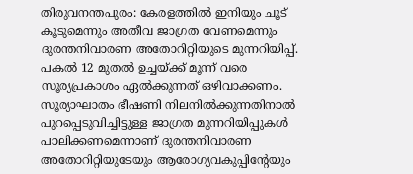തിരുവനന്തപുരം: കേരളത്തില്‍ ഇനിയും ചൂട് കൂടുമെന്നും അതീവ ജാഗ്രത വേണമെന്നും ദുരന്തനിവാരണ അതോറിറ്റിയുടെ മുന്നറിയിപ്പ്. പകല്‍ 12 മുതല്‍ ഉച്ചയ്ക്ക് മൂന്ന് വരെ സൂര്യപ്രകാശം ഏല്‍ക്കുന്നത് ഒഴിവാക്കണം. സൂര്യാഘാതം ഭീഷണി നിലനില്‍ക്കുന്നതിനാല്‍ പുറപ്പെടുവിച്ചിട്ടുള്ള ജാഗ്രത മുന്നറിയിപ്പുകള്‍ പാലിക്കണമെന്നാണ് ദുരന്തനിവാരണ അതോറിറ്റിയുടേയും ആരോഗ്യവകുപ്പിന്റേയും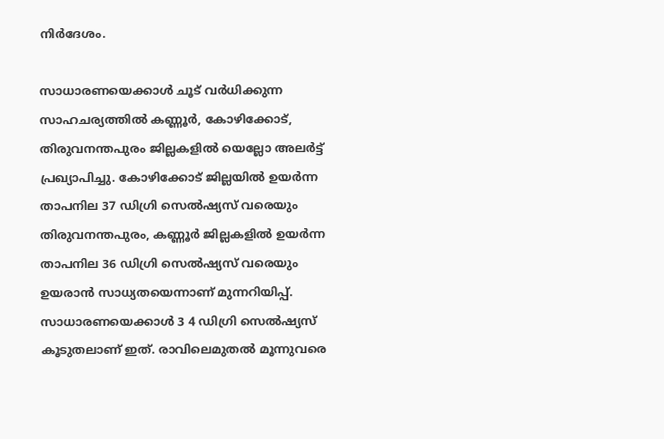നിര്‍ദേശം.

സാധാരണയെക്കാള്‍ ചൂട് വര്‍ധിക്കുന്ന സാഹചര്യത്തില്‍ കണ്ണൂര്‍, കോഴിക്കോട്, തിരുവനന്തപുരം ജില്ലകളില്‍ യെല്ലോ അലര്‍ട്ട് പ്രഖ്യാപിച്ചു. കോഴിക്കോട് ജില്ലയില്‍ ഉയര്‍ന്ന താപനില 37 ഡിഗ്രി സെല്‍ഷ്യസ് വരെയും തിരുവനന്തപുരം, കണ്ണൂര്‍ ജില്ലകളില്‍ ഉയര്‍ന്ന താപനില 36 ഡിഗ്രി സെല്‍ഷ്യസ് വരെയും ഉയരാന്‍ സാധ്യതയെന്നാണ് മുന്നറിയിപ്പ്. സാധാരണയെക്കാള്‍ 3 4 ഡിഗ്രി സെല്‍ഷ്യസ് കൂടുതലാണ് ഇത്. രാവിലെമുതല്‍ മൂന്നുവരെ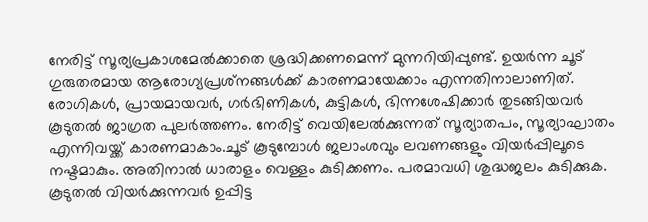നേരിട്ട് സൂര്യപ്രകാശമേല്‍ക്കാതെ ശ്രദ്ധിക്കണമെന്ന് മുന്നറിയിപ്പുണ്ട്. ഉയര്‍ന്ന ചൂട് ഗുരുതരമായ ആരോഗ്യപ്രശ്‌നങ്ങള്‍ക്ക് കാരണമായേക്കാം എന്നതിനാലാണിത്. രോഗികള്‍, പ്രായമായവര്‍, ഗര്‍ഭിണികള്‍, കുട്ടികള്‍, ഭിന്നശേഷിക്കാര്‍ തുടങ്ങിയവര്‍ കൂടുതല്‍ ജാഗ്രത പുലര്‍ത്തണം. നേരിട്ട് വെയിലേല്‍ക്കുന്നത് സൂര്യാതപം, സൂര്യാഘാതം എന്നിവയ്ക്ക് കാരണമാകാം.ചൂട് കൂടുമ്പോള്‍ ജലാംശവും ലവണങ്ങളും വിയര്‍പ്പിലൂടെ നഷ്ടമാകും. അതിനാല്‍ ധാരാളം വെള്ളം കുടിക്കണം. പരമാവധി ശുദ്ധജലം കുടിക്കുക. കൂടുതല്‍ വിയര്‍ക്കുന്നവര്‍ ഉപ്പിട്ട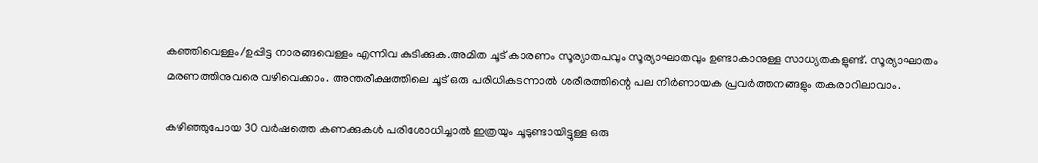കഞ്ഞിവെള്ളം/ഉപ്പിട്ട നാരങ്ങവെള്ളം എന്നിവ കുടിക്കുക.അമിത ചൂട് കാരണം സൂര്യാതപവും സൂര്യാഘാതവും ഉണ്ടാകാനുള്ള സാധ്യതകളുണ്ട്. സൂര്യാഘാതം മരണത്തിനുവരെ വഴിവെക്കാം. അന്തരീക്ഷത്തിലെ ചൂട് ഒരു പരിധികടന്നാല്‍ ശരീരത്തിന്റെ പല നിര്‍ണായക പ്രവര്‍ത്തനങ്ങളും തകരാറിലാവാം.

കഴിഞ്ഞുപോയ 30 വര്‍ഷത്തെ കണക്കുകള്‍ പരിശോധിച്ചാല്‍ ഇത്രയും ചൂടുണ്ടായിട്ടുള്ള ഒരു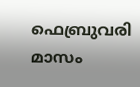ഫെബ്രുവരി മാസം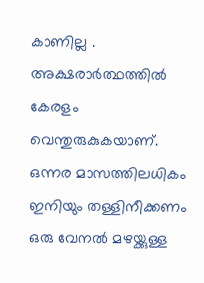കാണില്ല . അക്ഷരാര്‍ത്ഥത്തില്‍ കേരളം വെന്തുരുകുകയാണ്. ഒന്നര മാസത്തിലധികം ഇനിയും തള്ളിനീക്കണം ഒരു വേനല്‍ മഴയ്ക്കുള്ള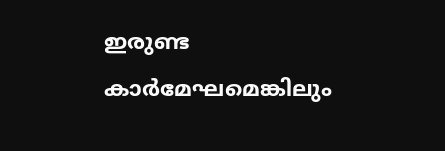ഇരുണ്ട കാര്‍മേഘമെങ്കിലും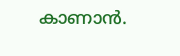കാണാന്‍.